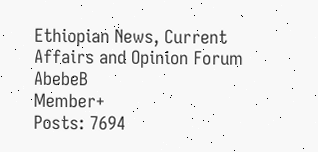Ethiopian News, Current Affairs and Opinion Forum
AbebeB
Member+
Posts: 7694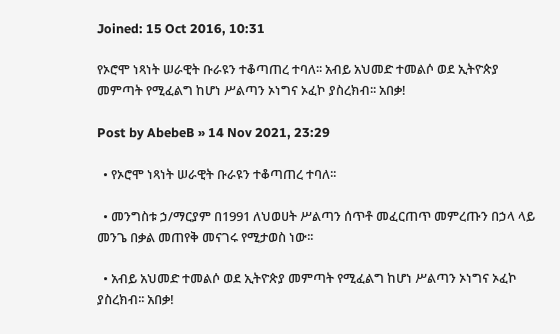Joined: 15 Oct 2016, 10:31

የኦሮሞ ነጻነት ሠራዊት ቡራዩን ተቆጣጠረ ተባለ፡፡ አብይ አህመድ ተመልሶ ወደ ኢትዮጵያ መምጣት የሚፈልግ ከሆነ ሥልጣን ኦነግና ኦፈኮ ያስረክብ፡፡ አበቃ!

Post by AbebeB » 14 Nov 2021, 23:29

  • የኦሮሞ ነጻነት ሠራዊት ቡራዩን ተቆጣጠረ ተባለ፡፡

  • መንግስቱ ኃ/ማርያም በ1991 ለህወሀት ሥልጣን ሰጥቶ መፈርጠጥ መምረጡን በኃላ ላይ መንጌ በቃል መጠየቅ መናገሩ የሚታወስ ነው፡፡

  • አብይ አህመድ ተመልሶ ወደ ኢትዮጵያ መምጣት የሚፈልግ ከሆነ ሥልጣን ኦነግና ኦፈኮ ያስረክብ፡፡ አበቃ!